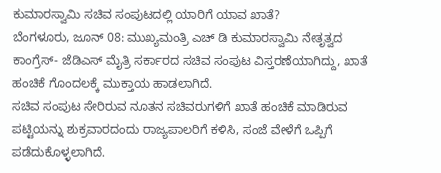ಕುಮಾರಸ್ವಾಮಿ ಸಚಿವ ಸಂಪುಟದಲ್ಲಿ ಯಾರಿಗೆ ಯಾವ ಖಾತೆ?
ಬೆಂಗಳೂರು, ಜೂನ್ 08: ಮುಖ್ಯಮಂತ್ರಿ ಎಚ್ ಡಿ ಕುಮಾರಸ್ವಾಮಿ ನೇತೃತ್ವದ ಕಾಂಗ್ರೆಸ್- ಜೆಡಿಎಸ್ ಮೈತ್ರಿ ಸರ್ಕಾರದ ಸಚಿವ ಸಂಪುಟ ವಿಸ್ತರಣೆಯಾಗಿದ್ದು, ಖಾತೆ ಹಂಚಿಕೆ ಗೊಂದಲಕ್ಕೆ ಮುಕ್ತಾಯ ಹಾಡಲಾಗಿದೆ.
ಸಚಿವ ಸಂಪುಟ ಸೇರಿರುವ ನೂತನ ಸಚಿವರುಗಳಿಗೆ ಖಾತೆ ಹಂಚಿಕೆ ಮಾಡಿರುವ ಪಟ್ಟಿಯನ್ನು ಶುಕ್ರವಾರದಂದು ರಾಜ್ಯಪಾಲರಿಗೆ ಕಳಿಸಿ, ಸಂಜೆ ವೇಳೆಗೆ ಒಪ್ಪಿಗೆ ಪಡೆದುಕೊಳ್ಳಲಾಗಿದೆ.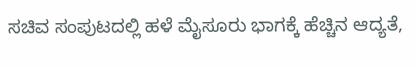ಸಚಿವ ಸಂಪುಟದಲ್ಲಿ ಹಳೆ ಮೈಸೂರು ಭಾಗಕ್ಕೆ ಹೆಚ್ಚಿನ ಆದ್ಯತೆ,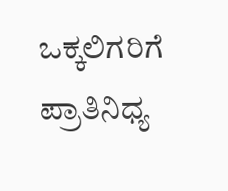ಒಕ್ಕಲಿಗರಿಗೆ ಪ್ರಾತಿನಿಧ್ಯ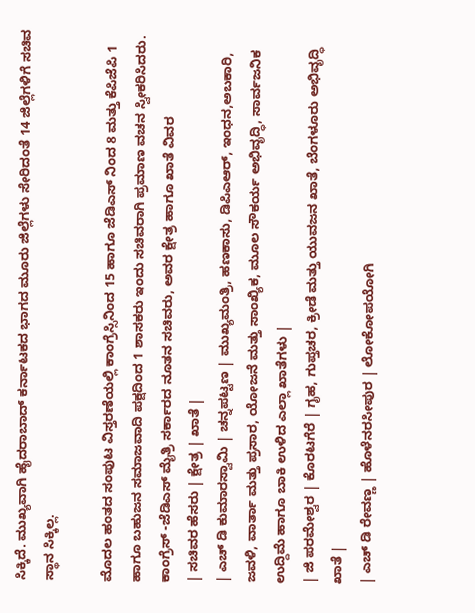ಸಿಕ್ಕಿದೆ. ಮುಖ್ಯವಾಗಿ ಹೈದರಾಬಾದ್ ಕರ್ನಾಟಕದ ಭಾಗದ ಮೂರು ಜಿಲ್ಲೆಗಳು ಸೇರಿದಂತೆ 14 ಜಿಲ್ಲೆಗಳಿಗೆ ಸಚಿವ ಸ್ಥಾನ ಸಿಕ್ಕಿಲ್ಲ.

ಮೊದಲ ಹಂತದ ಸಂಪುಟ ವಿಸ್ತರಣೆಯಲ್ಲಿ ಕಾಂಗ್ರೆಸ್ಸಿನಿಂದ 15 ಹಾಗೂ ಜೆಡಿಎಸ್ ನಿಂದ 8 ಮತ್ತು ಕೆಪಿಜೆಪಿ 1 ಹಾಗೂ ಬಹುಜನ ಸಮಾಜವಾದಿ ಪಕ್ಷದಿಂದ 1 ಶಾಸಕರು ಇಂದು ಸಚಿವರಾಗಿ ಪ್ರಮಾಣ ವಚನ ಸ್ವೀಕರಿಸಿದರು.
ಕಾಂಗ್ರೆಸ್ -ಜೆಡಿಎಸ್ ಮೈತ್ರಿ ಸರ್ಕಾರದ ನೂತನ ಸಚಿವರು, ಅವರ ಕ್ಷೇತ್ರ ಹಾಗೂ ಖಾತೆ ವಿವರ
| ಸಚಿವರ ಹೆಸರು | ಕ್ಷೇತ್ರ | ಖಾತೆ |
| ಎಚ್ ಡಿ ಕುಮಾರಸ್ವಾಮಿ | ಚನ್ನಪಟ್ಟಣ | ಮುಖ್ಯಮಂತ್ರಿ, ಹಣಕಾಸು, ಡಿಪಿಎಆರ್, ಇಂಧನ,ಅಬಕಾರಿ, ಜವಳಿ, ವಾರ್ತಾ ಮತ್ತು ಪ್ರಸಾರ, ಯೋಜನೆ ಮತ್ತು ಸಾಂಖ್ಯಿಕ, ಮೂಲ ಸೌಕರ್ಯ ಅಭಿವೃದ್ಧಿ, ಸಾರ್ವಜನಿಕ ಉದ್ದಿಮೆ ಹಾಗೂ ಬಾಕಿ ಉಳಿದ ಎಲ್ಲಾ ಖಾತೆಗಳು |
| ಜಿ ಪರಮೇಶ್ವರ | ಕೊರಟಗೆರೆ | ಗೃಹ, ಗುಪ್ತಚರ, ಕ್ರೀಡೆ ಮತ್ತು ಯುವಜನ ಖಾತೆ, ಬೆಂಗಳೂರು ಅಭಿವೃದ್ಧಿ ಖಾತೆ |
| ಎಚ್ ಡಿ ರೇವಣ್ಣ | ಹೊಳೆನರಸೀಪುರ | ಲೋಕೋಪಯೋಗಿ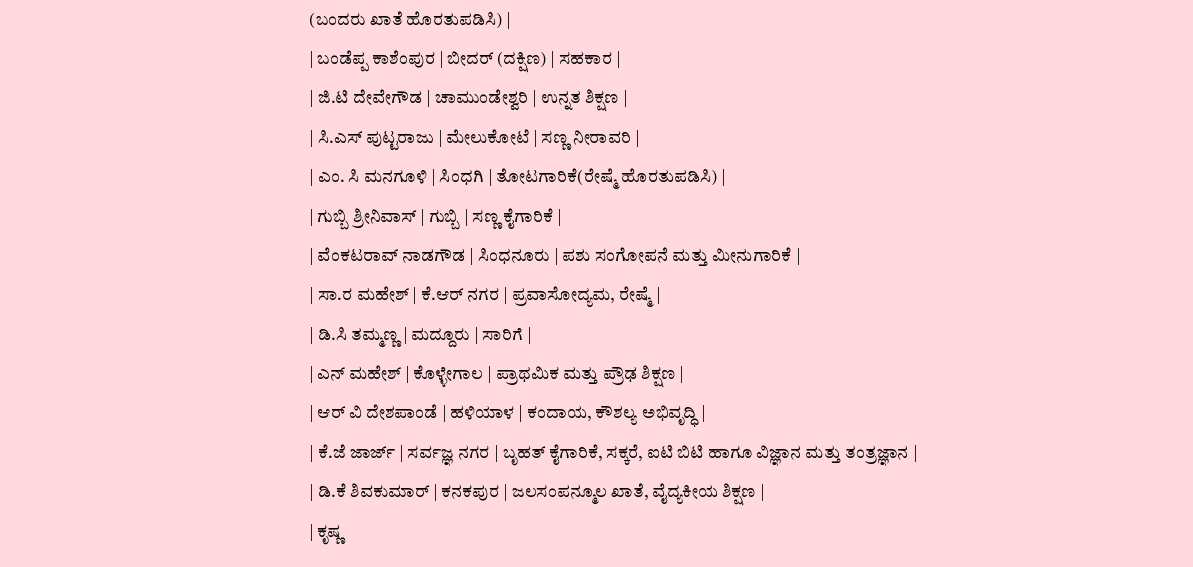(ಬಂದರು ಖಾತೆ ಹೊರತುಪಡಿಸಿ) |
| ಬಂಡೆಪ್ಪ ಕಾಶೆಂಪುರ | ಬೀದರ್ (ದಕ್ಷಿಣ) | ಸಹಕಾರ |
| ಜಿ.ಟಿ ದೇವೇಗೌಡ | ಚಾಮುಂಡೇಶ್ವರಿ | ಉನ್ನತ ಶಿಕ್ಷಣ |
| ಸಿ.ಎಸ್ ಪುಟ್ಟರಾಜು | ಮೇಲುಕೋಟೆ | ಸಣ್ಣ ನೀರಾವರಿ |
| ಎಂ. ಸಿ ಮನಗೂಳಿ | ಸಿಂಧಗಿ | ತೋಟಗಾರಿಕೆ(ರೇಷ್ಮೆ ಹೊರತುಪಡಿಸಿ) |
| ಗುಬ್ಬಿ ಶ್ರೀನಿವಾಸ್ | ಗುಬ್ಬಿ | ಸಣ್ಣ ಕೈಗಾರಿಕೆ |
| ವೆಂಕಟರಾವ್ ನಾಡಗೌಡ | ಸಿಂಧನೂರು | ಪಶು ಸಂಗೋಪನೆ ಮತ್ತು ಮೀನುಗಾರಿಕೆ |
| ಸಾ.ರ ಮಹೇಶ್ | ಕೆ.ಆರ್ ನಗರ | ಪ್ರವಾಸೋದ್ಯಮ, ರೇಷ್ಮೆ |
| ಡಿ.ಸಿ ತಮ್ಮಣ್ಣ | ಮದ್ದೂರು | ಸಾರಿಗೆ |
| ಎನ್ ಮಹೇಶ್ | ಕೊಳ್ಳೇಗಾಲ | ಪ್ರಾಥಮಿಕ ಮತ್ತು ಪ್ರೌಢ ಶಿಕ್ಷಣ |
| ಆರ್ ವಿ ದೇಶಪಾಂಡೆ | ಹಳಿಯಾಳ | ಕಂದಾಯ, ಕೌಶಲ್ಯ ಅಭಿವೃದ್ಧಿ |
| ಕೆ.ಜೆ ಜಾರ್ಜ್ | ಸರ್ವಜ್ಞ ನಗರ | ಬೃಹತ್ ಕೈಗಾರಿಕೆ, ಸಕ್ಕರೆ, ಐಟಿ ಬಿಟಿ ಹಾಗೂ ವಿಜ್ಞಾನ ಮತ್ತು ತಂತ್ರಜ್ಞಾನ |
| ಡಿ.ಕೆ ಶಿವಕುಮಾರ್ | ಕನಕಪುರ | ಜಲಸಂಪನ್ಮೂಲ ಖಾತೆ, ವೈದ್ಯಕೀಯ ಶಿಕ್ಷಣ |
| ಕೃಷ್ಣ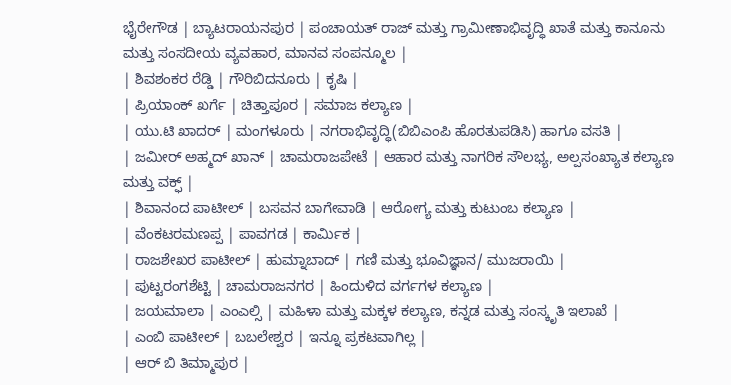ಭೈರೇಗೌಡ | ಬ್ಯಾಟರಾಯನಪುರ | ಪಂಚಾಯತ್ ರಾಜ್ ಮತ್ತು ಗ್ರಾಮೀಣಾಭಿವೃದ್ಧಿ ಖಾತೆ ಮತ್ತು ಕಾನೂನು ಮತ್ತು ಸಂಸದೀಯ ವ್ಯವಹಾರ, ಮಾನವ ಸಂಪನ್ಮೂಲ |
| ಶಿವಶಂಕರ ರೆಡ್ಡಿ | ಗೌರಿಬಿದನೂರು | ಕೃಷಿ |
| ಪ್ರಿಯಾಂಕ್ ಖರ್ಗೆ | ಚಿತ್ತಾಪೂರ | ಸಮಾಜ ಕಲ್ಯಾಣ |
| ಯು.ಟಿ ಖಾದರ್ | ಮಂಗಳೂರು | ನಗರಾಭಿವೃದ್ಧಿ(ಬಿಬಿಎಂಪಿ ಹೊರತುಪಡಿಸಿ) ಹಾಗೂ ವಸತಿ |
| ಜಮೀರ್ ಅಹ್ಮದ್ ಖಾನ್ | ಚಾಮರಾಜಪೇಟೆ | ಆಹಾರ ಮತ್ತು ನಾಗರಿಕ ಸೌಲಭ್ಯ, ಅಲ್ಪಸಂಖ್ಯಾತ ಕಲ್ಯಾಣ ಮತ್ತು ವಕ್ಫ್ |
| ಶಿವಾನಂದ ಪಾಟೀಲ್ | ಬಸವನ ಬಾಗೇವಾಡಿ | ಆರೋಗ್ಯ ಮತ್ತು ಕುಟುಂಬ ಕಲ್ಯಾಣ |
| ವೆಂಕಟರಮಣಪ್ಪ | ಪಾವಗಡ | ಕಾರ್ಮಿಕ |
| ರಾಜಶೇಖರ ಪಾಟೀಲ್ | ಹುಮ್ನಾಬಾದ್ | ಗಣಿ ಮತ್ತು ಭೂವಿಜ್ಞಾನ/ ಮುಜರಾಯಿ |
| ಪುಟ್ಟರಂಗಶೆಟ್ಟಿ | ಚಾಮರಾಜನಗರ | ಹಿಂದುಳಿದ ವರ್ಗಗಳ ಕಲ್ಯಾಣ |
| ಜಯಮಾಲಾ | ಎಂಎಲ್ಸಿ | ಮಹಿಳಾ ಮತ್ತು ಮಕ್ಕಳ ಕಲ್ಯಾಣ, ಕನ್ನಡ ಮತ್ತು ಸಂಸ್ಕೃತಿ ಇಲಾಖೆ |
| ಎಂಬಿ ಪಾಟೀಲ್ | ಬಬಲೇಶ್ವರ | ಇನ್ನೂ ಪ್ರಕಟವಾಗಿಲ್ಲ |
| ಆರ್ ಬಿ ತಿಮ್ಮಾಪುರ |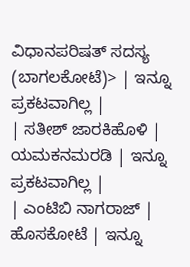ವಿಧಾನಪರಿಷತ್ ಸದಸ್ಯ (ಬಾಗಲಕೋಟೆ)> | ಇನ್ನೂ ಪ್ರಕಟವಾಗಿಲ್ಲ |
| ಸತೀಶ್ ಜಾರಕಿಹೊಳಿ | ಯಮಕನಮರಡಿ | ಇನ್ನೂ ಪ್ರಕಟವಾಗಿಲ್ಲ |
| ಎಂಟಿಬಿ ನಾಗರಾಜ್ | ಹೊಸಕೋಟೆ | ಇನ್ನೂ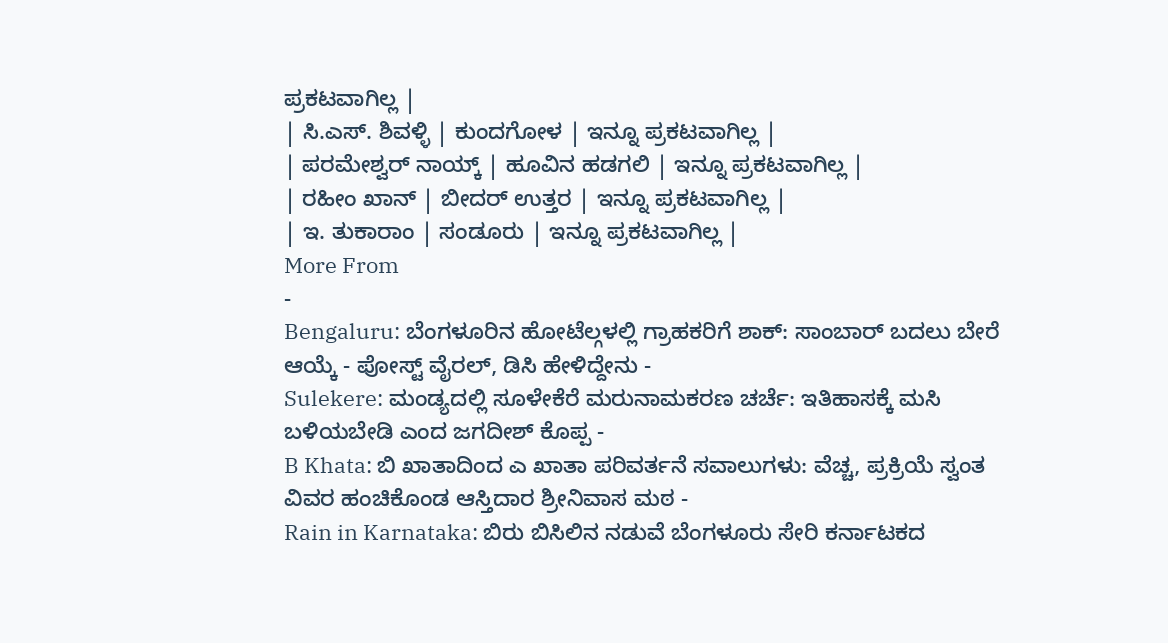ಪ್ರಕಟವಾಗಿಲ್ಲ |
| ಸಿ.ಎಸ್. ಶಿವಳ್ಳಿ | ಕುಂದಗೋಳ | ಇನ್ನೂ ಪ್ರಕಟವಾಗಿಲ್ಲ |
| ಪರಮೇಶ್ವರ್ ನಾಯ್ಕ್ | ಹೂವಿನ ಹಡಗಲಿ | ಇನ್ನೂ ಪ್ರಕಟವಾಗಿಲ್ಲ |
| ರಹೀಂ ಖಾನ್ | ಬೀದರ್ ಉತ್ತರ | ಇನ್ನೂ ಪ್ರಕಟವಾಗಿಲ್ಲ |
| ಇ. ತುಕಾರಾಂ | ಸಂಡೂರು | ಇನ್ನೂ ಪ್ರಕಟವಾಗಿಲ್ಲ |
More From
-
Bengaluru: ಬೆಂಗಳೂರಿನ ಹೋಟೆಲ್ಗಳಲ್ಲಿ ಗ್ರಾಹಕರಿಗೆ ಶಾಕ್: ಸಾಂಬಾರ್ ಬದಲು ಬೇರೆ ಆಯ್ಕೆ - ಪೋಸ್ಟ್ ವೈರಲ್, ಡಿಸಿ ಹೇಳಿದ್ದೇನು -
Sulekere: ಮಂಡ್ಯದಲ್ಲಿ ಸೂಳೇಕೆರೆ ಮರುನಾಮಕರಣ ಚರ್ಚೆ: ಇತಿಹಾಸಕ್ಕೆ ಮಸಿ ಬಳಿಯಬೇಡಿ ಎಂದ ಜಗದೀಶ್ ಕೊಪ್ಪ -
B Khata: ಬಿ ಖಾತಾದಿಂದ ಎ ಖಾತಾ ಪರಿವರ್ತನೆ ಸವಾಲುಗಳು: ವೆಚ್ಚ, ಪ್ರಕ್ರಿಯೆ ಸ್ವಂತ ವಿವರ ಹಂಚಿಕೊಂಡ ಆಸ್ತಿದಾರ ಶ್ರೀನಿವಾಸ ಮಠ -
Rain in Karnataka: ಬಿರು ಬಿಸಿಲಿನ ನಡುವೆ ಬೆಂಗಳೂರು ಸೇರಿ ಕರ್ನಾಟಕದ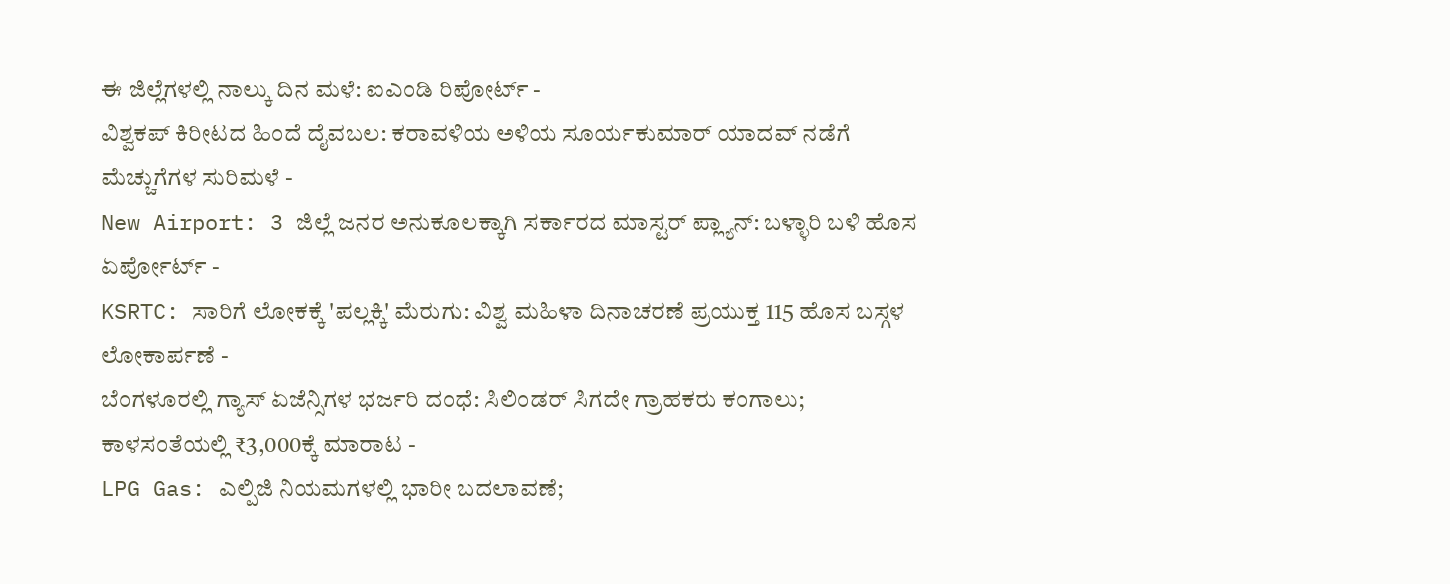ಈ ಜಿಲ್ಲೆಗಳಲ್ಲಿ ನಾಲ್ಕು ದಿನ ಮಳೆ: ಐಎಂಡಿ ರಿಪೋರ್ಟ್ -
ವಿಶ್ವಕಪ್ ಕಿರೀಟದ ಹಿಂದೆ ದೈವಬಲ: ಕರಾವಳಿಯ ಅಳಿಯ ಸೂರ್ಯಕುಮಾರ್ ಯಾದವ್ ನಡೆಗೆ ಮೆಚ್ಚುಗೆಗಳ ಸುರಿಮಳೆ -
New Airport: 3 ಜಿಲ್ಲೆ ಜನರ ಅನುಕೂಲಕ್ಕಾಗಿ ಸರ್ಕಾರದ ಮಾಸ್ಟರ್ ಪ್ಲ್ಯಾನ್: ಬಳ್ಳಾರಿ ಬಳಿ ಹೊಸ ಏರ್ಪೋರ್ಟ್ -
KSRTC: ಸಾರಿಗೆ ಲೋಕಕ್ಕೆ 'ಪಲ್ಲಕ್ಕಿ' ಮೆರುಗು: ವಿಶ್ವ ಮಹಿಳಾ ದಿನಾಚರಣೆ ಪ್ರಯುಕ್ತ 115 ಹೊಸ ಬಸ್ಗಳ ಲೋಕಾರ್ಪಣೆ -
ಬೆಂಗಳೂರಲ್ಲಿ ಗ್ಯಾಸ್ ಏಜೆನ್ಸಿಗಳ ಭರ್ಜರಿ ದಂಧೆ: ಸಿಲಿಂಡರ್ ಸಿಗದೇ ಗ್ರಾಹಕರು ಕಂಗಾಲು; ಕಾಳಸಂತೆಯಲ್ಲಿ ₹3,000ಕ್ಕೆ ಮಾರಾಟ -
LPG Gas: ಎಲ್ಪಿಜಿ ನಿಯಮಗಳಲ್ಲಿ ಭಾರೀ ಬದಲಾವಣೆ;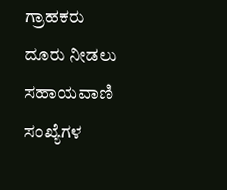ಗ್ರಾಹಕರು ದೂರು ನೀಡಲು ಸಹಾಯವಾಣಿ ಸಂಖ್ಯೆಗಳ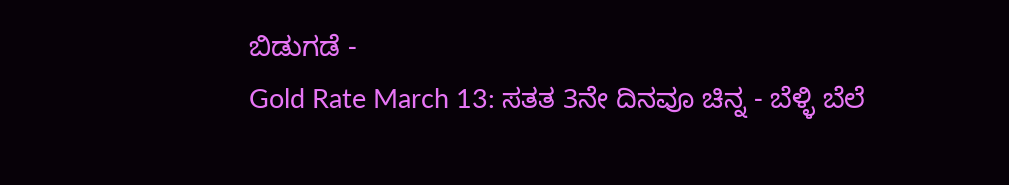ಬಿಡುಗಡೆ -
Gold Rate March 13: ಸತತ 3ನೇ ದಿನವೂ ಚಿನ್ನ - ಬೆಳ್ಳಿ ಬೆಲೆ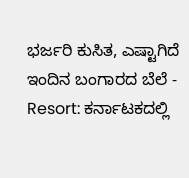ಭರ್ಜರಿ ಕುಸಿತ, ಎಷ್ಟಾಗಿದೆ ಇಂದಿನ ಬಂಗಾರದ ಬೆಲೆ -
Resort: ಕರ್ನಾಟಕದಲ್ಲಿ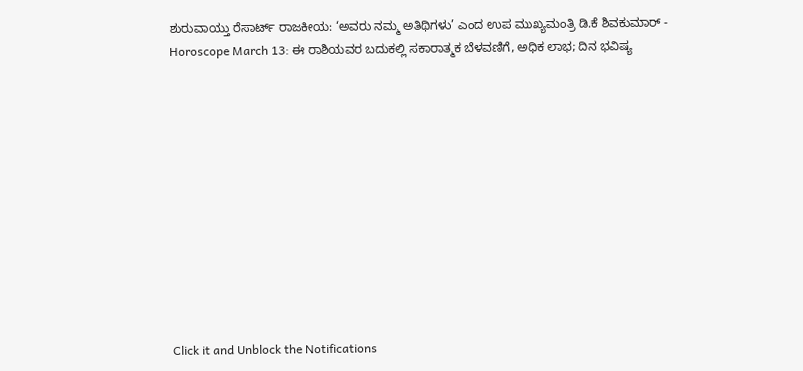ಶುರುವಾಯ್ತು ರೆಸಾರ್ಟ್ ರಾಜಕೀಯ: ‘ಅವರು ನಮ್ಮ ಅತಿಥಿಗಳು’ ಎಂದ ಉಪ ಮುಖ್ಯಮಂತ್ರಿ ಡಿ.ಕೆ ಶಿವಕುಮಾರ್ -
Horoscope March 13: ಈ ರಾಶಿಯವರ ಬದುಕಲ್ಲಿ ಸಕಾರಾತ್ಮಕ ಬೆಳವಣಿಗೆ, ಅಧಿಕ ಲಾಭ; ದಿನ ಭವಿಷ್ಯ












Click it and Unblock the Notifications